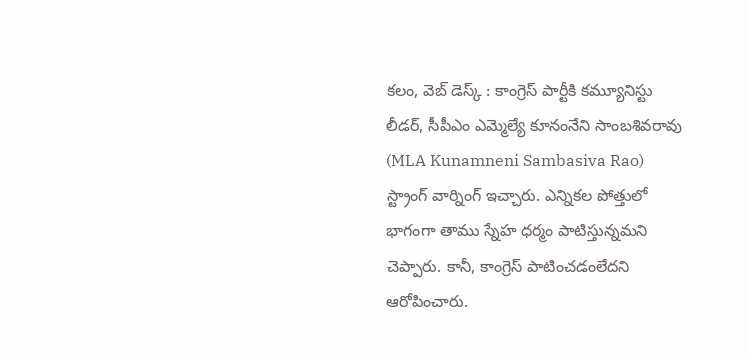కలం, వెబ్ డెస్క్ : కాంగ్రెస్ పార్టీకి కమ్యూనిస్టు లీడర్, సీపీఎం ఎమ్మెల్యే కూనంనేని సాంబశివరావు (MLA Kunamneni Sambasiva Rao) స్ట్రాంగ్ వార్నింగ్ ఇచ్చారు. ఎన్నికల పోత్తులో భాగంగా తాము స్నేహ ధర్మం పాటిస్తున్నమని చెప్పారు. కానీ, కాంగ్రెస్ పాటించడంలేదని ఆరోపించారు.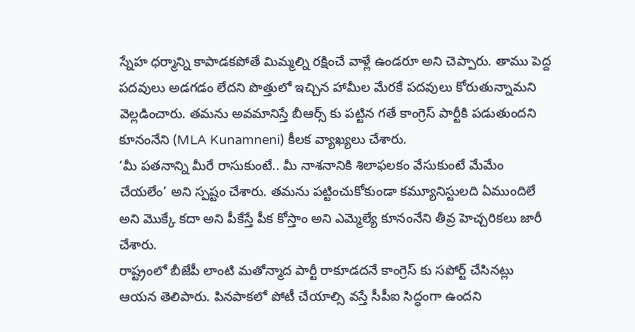స్నేహ ధర్మాన్ని కాపాడకపోతే మిమ్మల్ని రక్షించే వాళ్లే ఉండరూ అని చెప్పారు. తాము పెద్ద పదవులు అడగడం లేదని పొత్తులో ఇచ్చిన హామీల మేరకే పదవులు కోరుతున్నామని వెల్లడించారు. తమను అవమానిస్తే బీఆర్స్ కు పట్టిన గతే కాంగ్రెస్ పార్టీకి పడుతుందని కూనంనేని (MLA Kunamneni) కీలక వ్యాఖ్యలు చేశారు.
‘మీ పతనాన్ని మీరే రాసుకుంటే.. మీ నాశనానికి శిలాఫలకం వేసుకుంటే మేమేం చేయలేం’ అని స్పష్టం చేశారు. తమను పట్టించుకోకుండా కమ్యూనిస్టులది ఏముందిలే అని మొక్కే కదా అని పీకేస్తే పీక కోస్తాం అని ఎమ్మెల్యే కూనంనేని తీవ్ర హెచ్చరికలు జారీ చేశారు.
రాష్ట్రంలో బీజేపీ లాంటి మతోన్మాద పార్టీ రాకూడదనే కాంగ్రెస్ కు సపోర్ట్ చేసినట్లు ఆయన తెలిపారు. పినపాకలో పోటీ చేయాల్సి వస్తే సీపీఐ సిద్ధంగా ఉందని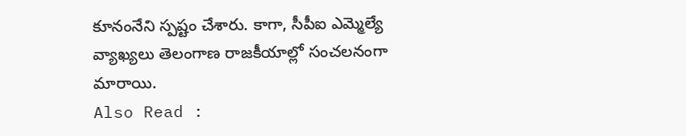కూనంనేని స్పష్టం చేశారు. కాగా, సీపీఐ ఎమ్మెల్యే వ్యాఖ్యలు తెలంగాణ రాజకీయాల్లో సంచలనంగా మారాయి.
Also Read :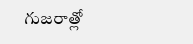గుజరాత్లో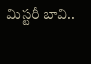మిస్టరీ బావి..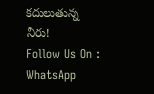కదులుతున్న నీరు!
Follow Us On : WhatsApp